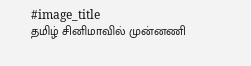#image_title
தமிழ் சினிமாவில் முன்னணி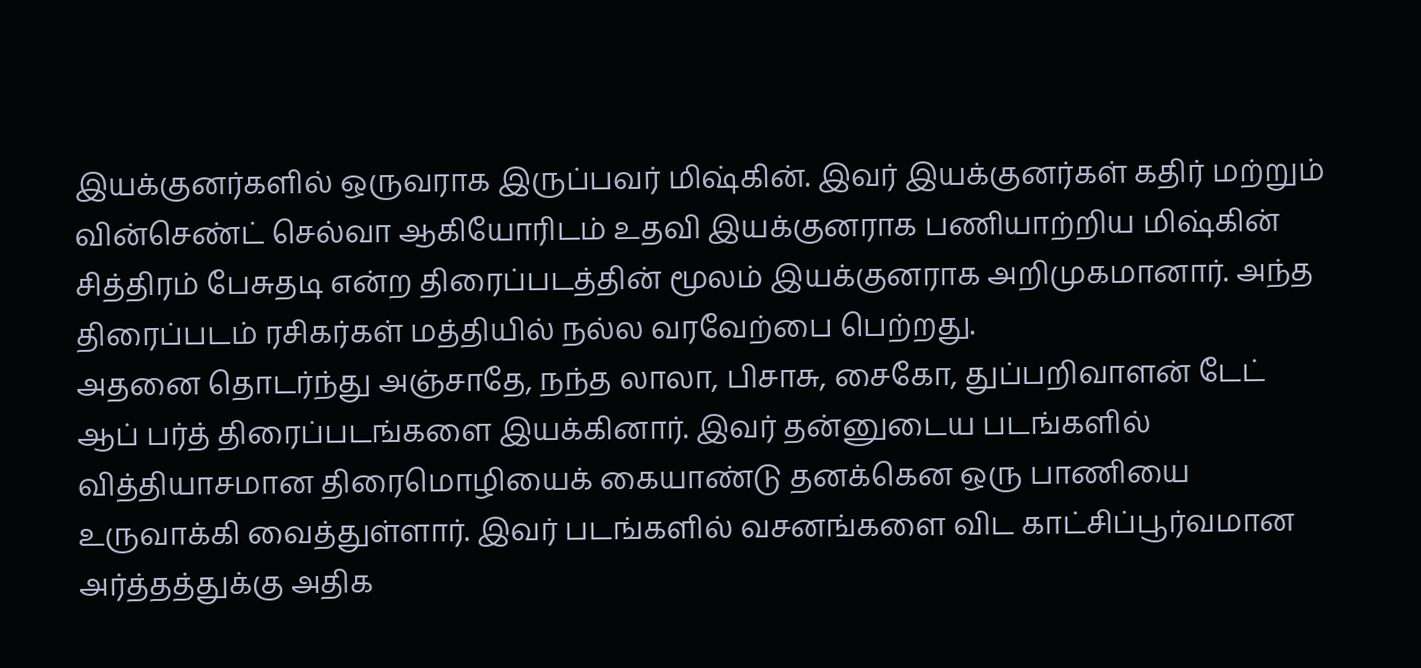இயக்குனர்களில் ஒருவராக இருப்பவர் மிஷ்கின். இவர் இயக்குனர்கள் கதிர் மற்றும் வின்செண்ட் செல்வா ஆகியோரிடம் உதவி இயக்குனராக பணியாற்றிய மிஷ்கின் சித்திரம் பேசுதடி என்ற திரைப்படத்தின் மூலம் இயக்குனராக அறிமுகமானார். அந்த திரைப்படம் ரசிகர்கள் மத்தியில் நல்ல வரவேற்பை பெற்றது.
அதனை தொடர்ந்து அஞ்சாதே, நந்த லாலா, பிசாசு, சைகோ, துப்பறிவாளன் டேட் ஆப் பர்த் திரைப்படங்களை இயக்கினார். இவர் தன்னுடைய படங்களில் வித்தியாசமான திரைமொழியைக் கையாண்டு தனக்கென ஒரு பாணியை உருவாக்கி வைத்துள்ளார். இவர் படங்களில் வசனங்களை விட காட்சிப்பூர்வமான அர்த்தத்துக்கு அதிக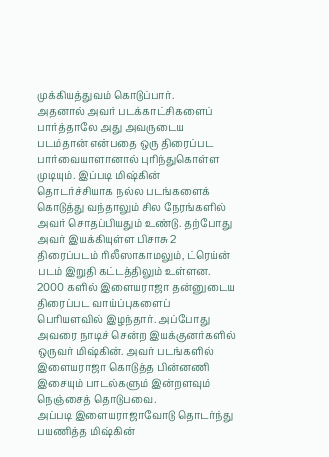முக்கியத்துவம் கொடுப்பார்.
அதனால் அவர் படக்காட்சிகளைப் பார்த்தாலே அது அவருடைய படம்தான் என்பதை ஒரு திரைப்பட பார்வையாளானால் புரிந்துகொள்ள முடியும். இப்படி மிஷ்கின் தொடர்ச்சியாக நல்ல படங்களைக் கொடுத்து வந்தாலும் சில நேரங்களில் அவர் சொதப்பியதும் உண்டு. தற்போது அவர் இயக்கியுள்ள பிசாசு 2 திரைப்படம் ரிலீஸாகாமலும், ட்ரெய்ன் படம் இறுதி கட்டத்திலும் உள்ளன.
2000 களில் இளையராஜா தன்னுடைய திரைப்பட வாய்ப்புகளைப் பெரியளவில் இழந்தார். அப்போது அவரை நாடிச் சென்ற இயக்குனர்களில் ஒருவர் மிஷ்கின். அவர் படங்களில் இளையராஜா கொடுத்த பின்னணி இசையும் பாடல்களும் இன்றளவும் நெஞ்சைத் தொடுபவை.
அப்படி இளையராஜாவோடு தொடர்ந்து பயணித்த மிஷ்கின்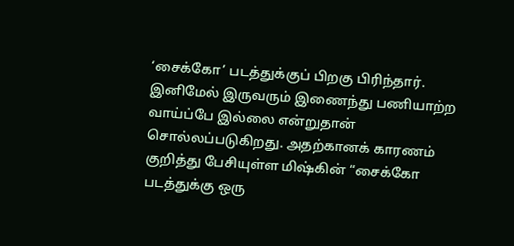‘சைக்கோ’ படத்துக்குப் பிறகு பிரிந்தார். இனிமேல் இருவரும் இணைந்து பணியாற்ற வாய்ப்பே இல்லை என்றுதான் சொல்லப்படுகிறது. அதற்கானக் காரணம் குறித்து பேசியுள்ள மிஷ்கின் “சைக்கோ படத்துக்கு ஒரு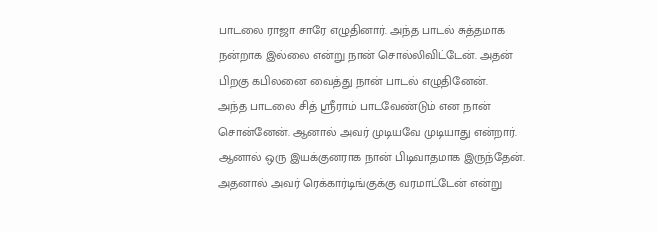பாடலை ராஜா சாரே எழுதினார். அந்த பாடல் சுத்தமாக நன்றாக இல்லை என்று நான் சொல்லிவிட்டேன். அதன் பிறகு கபிலனை வைத்து நான் பாடல் எழுதினேன்.
அந்த பாடலை சித் ஸ்ரீராம் பாடவேண்டும் என நான் சொன்னேன். ஆனால் அவர் முடியவே முடியாது என்றார். ஆனால் ஒரு இயக்குனராக நான் பிடிவாதமாக இருந்தேன். அதனால் அவர் ரெக்கார்டிங்குக்கு வரமாட்டேன் என்று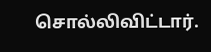சொல்லிவிட்டார்.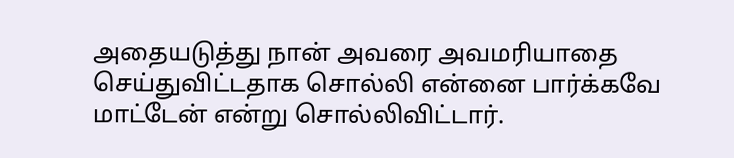அதையடுத்து நான் அவரை அவமரியாதை செய்துவிட்டதாக சொல்லி என்னை பார்க்கவே மாட்டேன் என்று சொல்லிவிட்டார்.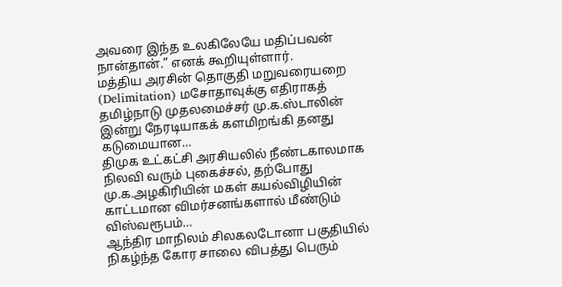அவரை இந்த உலகிலேயே மதிப்பவன் நான்தான்.” எனக் கூறியுள்ளார்.
மத்திய அரசின் தொகுதி மறுவரையறை (Delimitation) மசோதாவுக்கு எதிராகத் தமிழ்நாடு முதலமைச்சர் மு.க.ஸ்டாலின் இன்று நேரடியாகக் களமிறங்கி தனது கடுமையான…
திமுக உட்கட்சி அரசியலில் நீண்டகாலமாக நிலவி வரும் புகைச்சல், தற்போது மு.க.அழகிரியின் மகள் கயல்விழியின் காட்டமான விமர்சனங்களால் மீண்டும் விஸ்வரூபம்…
ஆந்திர மாநிலம் சிலகலடோனா பகுதியில் நிகழ்ந்த கோர சாலை விபத்து பெரும்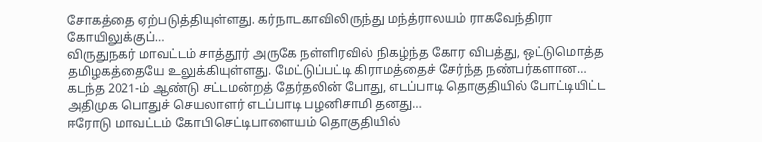சோகத்தை ஏற்படுத்தியுள்ளது. கர்நாடகாவிலிருந்து மந்த்ராலயம் ராகவேந்திரா கோயிலுக்குப்…
விருதுநகர் மாவட்டம் சாத்தூர் அருகே நள்ளிரவில் நிகழ்ந்த கோர விபத்து, ஒட்டுமொத்த தமிழகத்தையே உலுக்கியுள்ளது. மேட்டுப்பட்டி கிராமத்தைச் சேர்ந்த நண்பர்களான…
கடந்த 2021-ம் ஆண்டு சட்டமன்றத் தேர்தலின் போது, எடப்பாடி தொகுதியில் போட்டியிட்ட அதிமுக பொதுச் செயலாளர் எடப்பாடி பழனிசாமி தனது…
ஈரோடு மாவட்டம் கோபிசெட்டிபாளையம் தொகுதியில்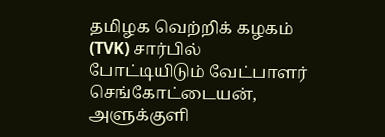தமிழக வெற்றிக் கழகம் (TVK) சார்பில் போட்டியிடும் வேட்பாளர் செங்கோட்டையன், அளுக்குளி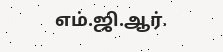எம்.ஜி.ஆர்.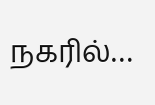நகரில்…